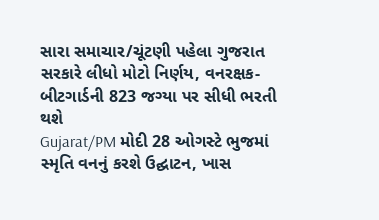સારા સમાચાર/ચૂંટણી પહેલા ગુજરાત સરકારે લીધો મોટો નિર્ણય, વનરક્ષક-બીટગાર્ડની 823 જગ્યા પર સીધી ભરતી થશે
Gujarat/PM મોદી 28 ઓગસ્ટે ભુજમાં સ્મૃતિ વનનું કરશે ઉદ્ઘાટન, ખાસ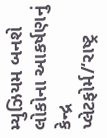મ્યુઝિયમ બનશે લોકોના આકર્ષણનું કેન્દ્ર
પ્લેટફોર્મ/‘રાષ્ટ્ર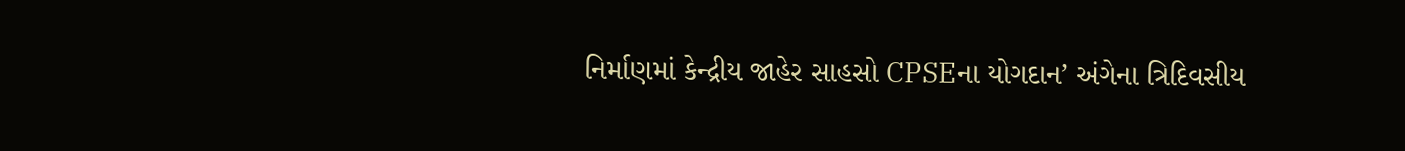નિર્માણમાં કેન્દ્રીય જાહેર સાહસો CPSEના યોગદાન’ અંગેના ત્રિદિવસીય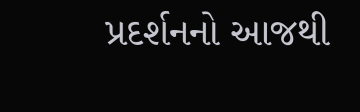પ્રદર્શનનો આજથી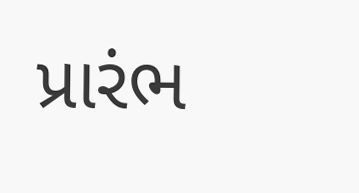પ્રારંભ